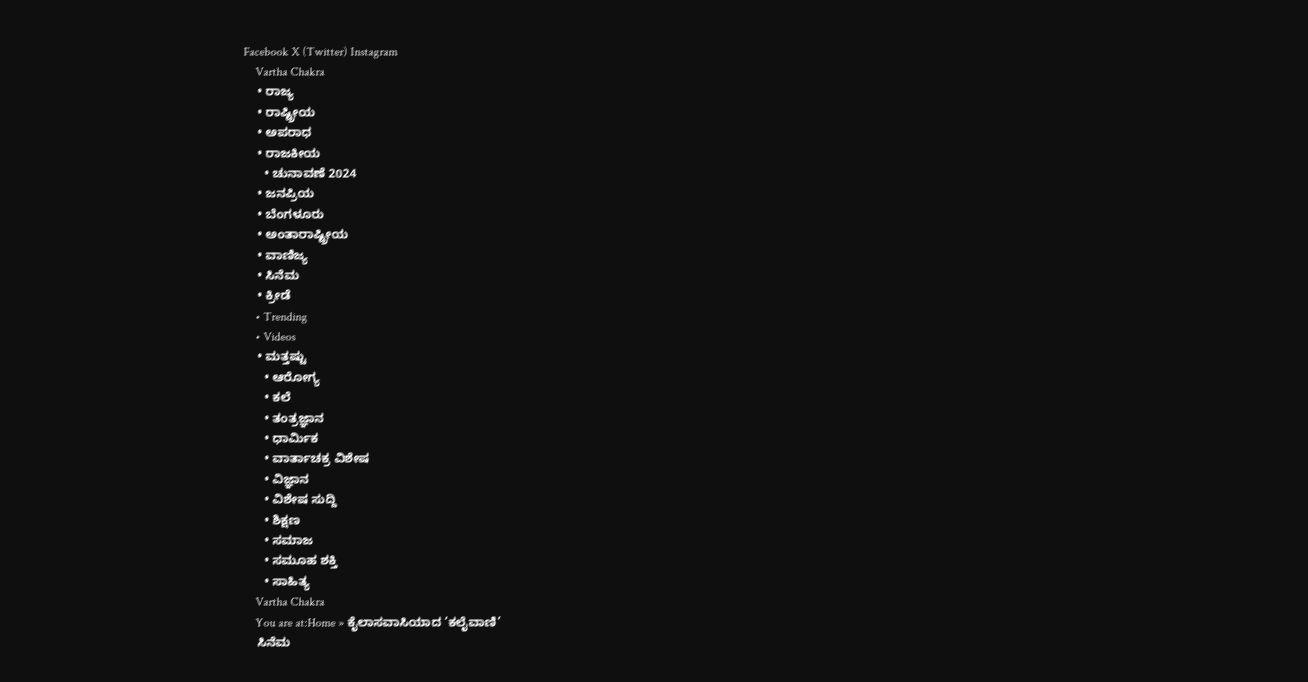Facebook X (Twitter) Instagram
    Vartha Chakra
    • ರಾಜ್ಯ
    • ರಾಷ್ಟ್ರೀಯ
    • ಅಪರಾಧ
    • ರಾಜಕೀಯ
      • ಚುನಾವಣೆ 2024
    • ಜನಪ್ರಿಯ
    • ಬೆಂಗಳೂರು
    • ಅಂತಾರಾಷ್ಟ್ರೀಯ
    • ವಾಣಿಜ್ಯ
    • ಸಿನೆಮ
    • ಕ್ರೀಡೆ
    • Trending
    • Videos
    • ಮತ್ತಷ್ಟು
      • ಆರೋಗ್ಯ
      • ಕಲೆ
      • ತಂತ್ರಜ್ಞಾನ
      • ಧಾರ್ಮಿಕ
      • ವಾರ್ತಾಚಕ್ರ ವಿಶೇಷ
      • ವಿಜ್ಞಾನ
      • ವಿಶೇಷ ಸುದ್ದಿ
      • ಶಿಕ್ಷಣ
      • ಸಮಾಜ
      • ಸಮೂಹ ಶಕ್ತಿ
      • ಸಾಹಿತ್ಯ
    Vartha Chakra
    You are at:Home » ಕೈಲಾಸವಾಸಿಯಾದ ‘ಕಲೈವಾಣಿ’
    ಸಿನೆಮ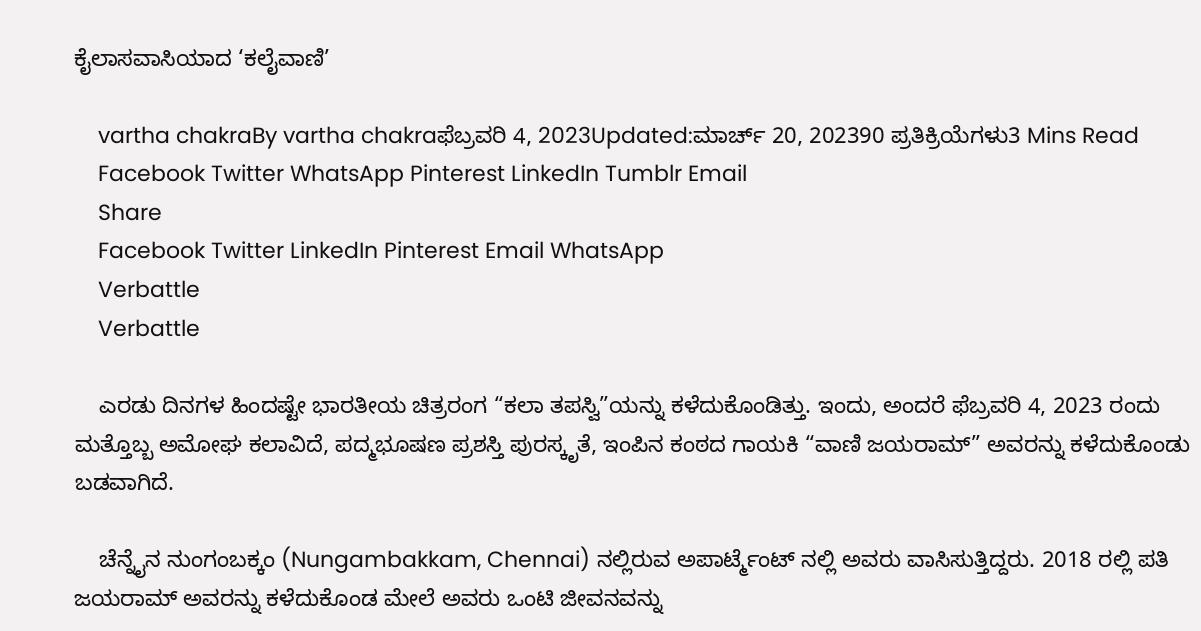ಕೈಲಾಸವಾಸಿಯಾದ ‘ಕಲೈವಾಣಿ’

    vartha chakraBy vartha chakraಫೆಬ್ರವರಿ 4, 2023Updated:ಮಾರ್ಚ್ 20, 202390 ಪ್ರತಿಕ್ರಿಯೆಗಳು3 Mins Read
    Facebook Twitter WhatsApp Pinterest LinkedIn Tumblr Email
    Share
    Facebook Twitter LinkedIn Pinterest Email WhatsApp
    Verbattle
    Verbattle

    ಎರಡು ದಿನಗಳ ಹಿಂದಷ್ಟೇ ಭಾರತೀಯ ಚಿತ್ರರಂಗ “ಕಲಾ ತಪಸ್ವಿ”ಯನ್ನು ಕಳೆದುಕೊಂಡಿತ್ತು. ಇಂದು, ಅಂದರೆ ಫೆಬ್ರವರಿ 4, 2023 ರಂದು ಮತ್ತೊಬ್ಬ ಅಮೋಘ ಕಲಾವಿದೆ, ಪದ್ಮಭೂಷಣ ಪ್ರಶಸ್ತಿ ಪುರಸ್ಕೃತೆ, ಇಂಪಿನ ಕಂಠದ ಗಾಯಕಿ “ವಾಣಿ ಜಯರಾಮ್” ಅವರನ್ನು ಕಳೆದುಕೊಂಡು ಬಡವಾಗಿದೆ.

    ಚೆನ್ನೈನ ನುಂಗಂಬಕ್ಕಂ (Nungambakkam, Chennai) ನಲ್ಲಿರುವ ಅಪಾರ್ಟ್ಮೆಂಟ್ ನಲ್ಲಿ ಅವರು ವಾಸಿಸುತ್ತಿದ್ದರು. 2018 ರಲ್ಲಿ ಪತಿ ಜಯರಾಮ್ ಅವರನ್ನು ಕಳೆದುಕೊಂಡ ಮೇಲೆ ಅವರು ಒಂಟಿ ಜೀವನವನ್ನು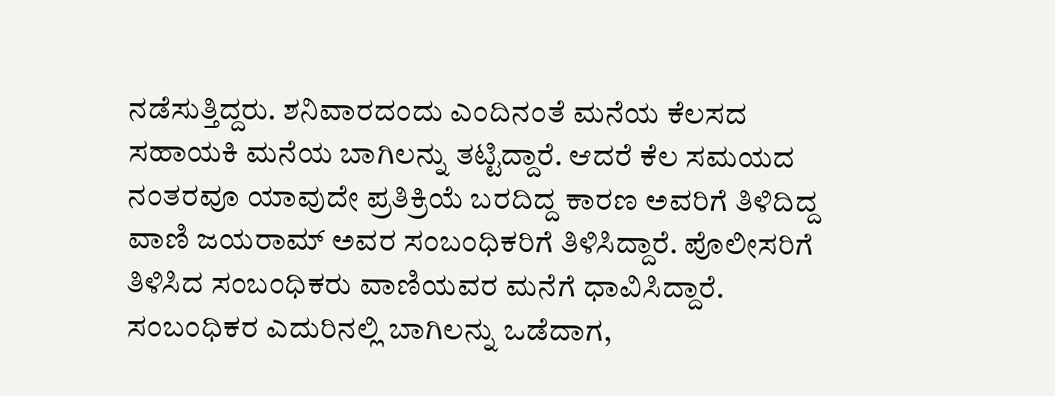ನಡೆಸುತ್ತಿದ್ದರು. ಶನಿವಾರದಂದು ಎಂದಿನಂತೆ ಮನೆಯ ಕೆಲಸದ ಸಹಾಯಕಿ ಮನೆಯ ಬಾಗಿಲನ್ನು ತಟ್ಟಿದ್ದಾರೆ. ಆದರೆ ಕೆಲ ಸಮಯದ ನಂತರವೂ ಯಾವುದೇ ಪ್ರತಿಕ್ರಿಯೆ ಬರದಿದ್ದ ಕಾರಣ ಅವರಿಗೆ ತಿಳಿದಿದ್ದ ವಾಣಿ ಜಯರಾಮ್ ಅವರ ಸಂಬಂಧಿಕರಿಗೆ ತಿಳಿಸಿದ್ದಾರೆ. ಪೊಲೀಸರಿಗೆ ತಿಳಿಸಿದ ಸಂಬಂಧಿಕರು ವಾಣಿಯವರ ಮನೆಗೆ ಧಾವಿಸಿದ್ದಾರೆ. ಸಂಬಂಧಿಕರ ಎದುರಿನಲ್ಲಿ ಬಾಗಿಲನ್ನು ಒಡೆದಾಗ,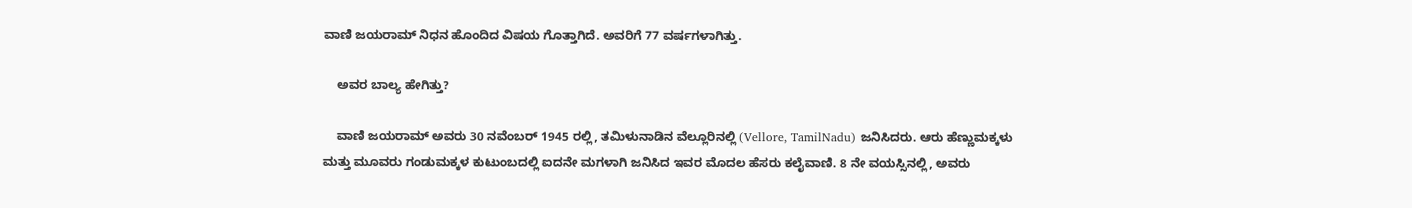ವಾಣಿ ಜಯರಾಮ್ ನಿಧನ ಹೊಂದಿದ ವಿಷಯ ಗೊತ್ತಾಗಿದೆ. ಅವರಿಗೆ 77 ವರ್ಷಗಳಾಗಿತ್ತು.

    ಅವರ ಬಾಲ್ಯ ಹೇಗಿತ್ತು?

    ವಾಣಿ ಜಯರಾಮ್ ಅವರು 30 ನವೆಂಬರ್ 1945 ರಲ್ಲಿ, ತಮಿಳುನಾಡಿನ ವೆಲ್ಲೂರಿನಲ್ಲಿ (Vellore, TamilNadu) ಜನಿಸಿದರು. ಆರು ಹೆಣ್ಣುಮಕ್ಕಳು ಮತ್ತು ಮೂವರು ಗಂಡುಮಕ್ಕಳ ಕುಟುಂಬದಲ್ಲಿ ಐದನೇ ಮಗಳಾಗಿ ಜನಿಸಿದ ಇವರ ಮೊದಲ ಹೆಸರು ಕಲೈವಾಣಿ. 8 ನೇ ವಯಸ್ಸಿನಲ್ಲಿ, ಅವರು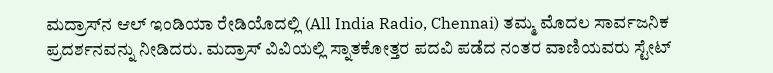ಮದ್ರಾಸ್‌ನ ಆಲ್ ಇಂಡಿಯಾ ರೇಡಿಯೊದಲ್ಲಿ (All India Radio, Chennai) ತಮ್ಮ ಮೊದಲ ಸಾರ್ವಜನಿಕ ಪ್ರದರ್ಶನವನ್ನು ನೀಡಿದರು. ಮದ್ರಾಸ್ ವಿವಿಯಲ್ಲಿ ಸ್ನಾತಕೋತ್ತರ ಪದವಿ ಪಡೆದ ನಂತರ ವಾಣಿಯವರು ಸ್ಟೇಟ್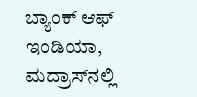ಬ್ಯಾಂಕ್ ಆಫ್ ಇಂಡಿಯಾ, ಮದ್ರಾಸ್‌ನಲ್ಲಿ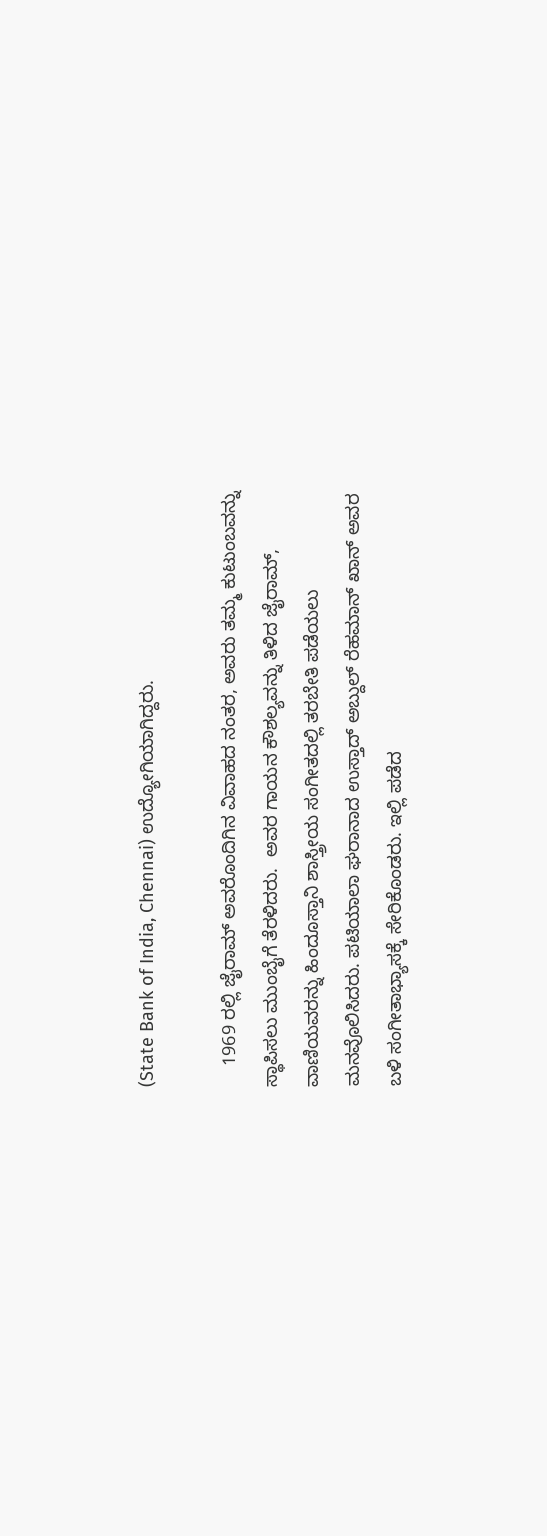(State Bank of India, Chennai) ಉದ್ಯೋಗಿಯಾಗಿದ್ದರು.

    1969 ರಲ್ಲಿ ಜೈರಾಮ್ ಅವರೊಂದಿಗಿನ ವಿವಾಹದ ನಂತರ, ಅವರು ತಮ್ಮ ಕುಟುಂಬವನ್ನು ಸ್ಥಾಪಿಸಲು ಮುಂಬೈಗೆ ತೆರಳಿದರು.  ಅವರ ಗಾಯನ ಕೌಶಲ್ಯವನ್ನು ತಿಳಿದ ಜೈರಾಮ್, ವಾಣಿಯವರನ್ನು ಹಿಂದೂಸ್ತಾನಿ ಶಾಸ್ತ್ರೀಯ ಸಂಗೀತದಲ್ಲಿ ತರಬೇತಿ ಪಡೆಯಲು ಮನವೊಲಿಸಿದರು. ಪಟಿಯಾಲಾ ಘರಾನಾದ ಉಸ್ತಾದ್ ಅಬ್ದುಲ್ ರೆಹಮಾನ್ ಖಾನ್ ಅವರ ಬಳಿ ಸಂಗೀತಾಭ್ಯಾಸಕ್ಕೆ ಸೇರಿಕೊಂಡರು. ಇಲ್ಲಿ ಪಡೆದ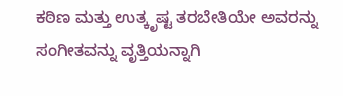ಕಠಿಣ ಮತ್ತು ಉತ್ಕೃಷ್ಟ ತರಬೇತಿಯೇ ಅವರನ್ನು ಸಂಗೀತವನ್ನು ವೃತ್ತಿಯನ್ನಾಗಿ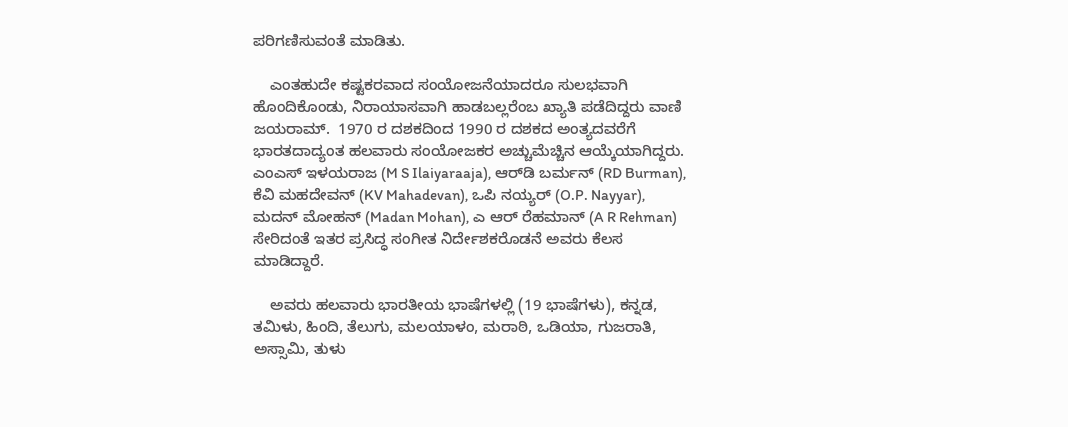ಪರಿಗಣಿಸುವಂತೆ ಮಾಡಿತು.

    ಎಂತಹುದೇ ಕಷ್ಟಕರವಾದ ಸಂಯೋಜನೆಯಾದರೂ ಸುಲಭವಾಗಿ ಹೊಂದಿಕೊಂಡು, ನಿರಾಯಾಸವಾಗಿ ಹಾಡಬಲ್ಲರೆಂಬ ಖ್ಯಾತಿ ಪಡೆದಿದ್ದರು ವಾಣಿ ಜಯರಾಮ್.  1970 ರ ದಶಕದಿಂದ 1990 ರ ದಶಕದ ಅಂತ್ಯದವರೆಗೆ ಭಾರತದಾದ್ಯಂತ ಹಲವಾರು ಸಂಯೋಜಕರ ಅಚ್ಚುಮೆಚ್ಚಿನ ಆಯ್ಕೆಯಾಗಿದ್ದರು. ಎಂಎಸ್ ಇಳಯರಾಜ (M S Ilaiyaraaja), ಆರ್‌ಡಿ ಬರ್ಮನ್ (RD Burman), ಕೆವಿ ಮಹದೇವನ್ (KV Mahadevan), ಒಪಿ ನಯ್ಯರ್ (O.P. Nayyar), ಮದನ್ ಮೋಹನ್ (Madan Mohan), ಎ ಆರ್ ರೆಹಮಾನ್ (A R Rehman) ಸೇರಿದಂತೆ ಇತರ ಪ್ರಸಿದ್ಧ ಸಂಗೀತ ನಿರ್ದೇಶಕರೊಡನೆ ಅವರು ಕೆಲಸ ಮಾಡಿದ್ದಾರೆ.

    ಅವರು ಹಲವಾರು ಭಾರತೀಯ ಭಾಷೆಗಳಲ್ಲಿ (19 ಭಾಷೆಗಳು), ಕನ್ನಡ, ತಮಿಳು, ಹಿಂದಿ, ತೆಲುಗು, ಮಲಯಾಳಂ, ಮರಾಠಿ, ಒಡಿಯಾ, ಗುಜರಾತಿ, ಅಸ್ಸಾಮಿ, ತುಳು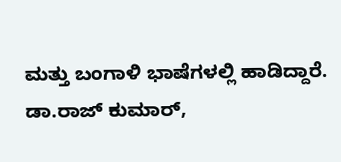ಮತ್ತು ಬಂಗಾಳಿ ಭಾಷೆಗಳಲ್ಲಿ ಹಾಡಿದ್ದಾರೆ. ಡಾ.ರಾಜ್ ಕುಮಾರ್,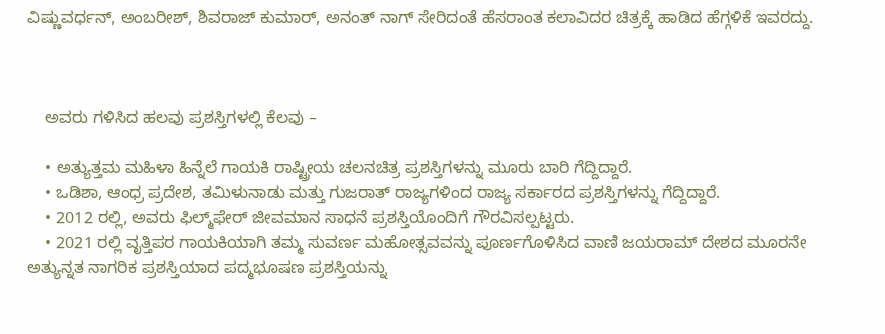ವಿಷ್ಣುವರ್ಧನ್, ಅಂಬರೀಶ್, ಶಿವರಾಜ್ ಕುಮಾರ್, ಅನಂತ್ ನಾಗ್ ಸೇರಿದಂತೆ ಹೆಸರಾಂತ ಕಲಾವಿದರ ಚಿತ್ರಕ್ಕೆ ಹಾಡಿದ ಹೆಗ್ಗಳಿಕೆ ಇವರದ್ದು.



    ಅವರು ಗಳಿಸಿದ ಹಲವು ಪ್ರಶಸ್ತಿಗಳಲ್ಲಿ ಕೆಲವು –

    • ಅತ್ಯುತ್ತಮ ಮಹಿಳಾ ಹಿನ್ನೆಲೆ ಗಾಯಕಿ ರಾಷ್ಟ್ರೀಯ ಚಲನಚಿತ್ರ ಪ್ರಶಸ್ತಿಗಳನ್ನು ಮೂರು ಬಾರಿ ಗೆದ್ದಿದ್ದಾರೆ.
    • ಒಡಿಶಾ, ಆಂಧ್ರ ಪ್ರದೇಶ, ತಮಿಳುನಾಡು ಮತ್ತು ಗುಜರಾತ್ ರಾಜ್ಯಗಳಿಂದ ರಾಜ್ಯ ಸರ್ಕಾರದ ಪ್ರಶಸ್ತಿಗಳನ್ನು ಗೆದ್ದಿದ್ದಾರೆ.
    • 2012 ರಲ್ಲಿ, ಅವರು ಫಿಲ್ಮ್‌ಫೇರ್ ಜೀವಮಾನ ಸಾಧನೆ ಪ್ರಶಸ್ತಿಯೊಂದಿಗೆ ಗೌರವಿಸಲ್ಪಟ್ಟರು.
    • 2021 ರಲ್ಲಿ ವೃತ್ತಿಪರ ಗಾಯಕಿಯಾಗಿ ತಮ್ಮ ಸುವರ್ಣ ಮಹೋತ್ಸವವನ್ನು ಪೂರ್ಣಗೊಳಿಸಿದ ವಾಣಿ ಜಯರಾಮ್ ದೇಶದ ಮೂರನೇ ಅತ್ಯುನ್ನತ ನಾಗರಿಕ ಪ್ರಶಸ್ತಿಯಾದ ಪದ್ಮಭೂಷಣ ಪ್ರಶಸ್ತಿಯನ್ನು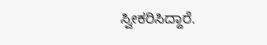ಸ್ವೀಕರಿಸಿದ್ದಾರೆ.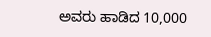ಅವರು ಹಾಡಿದ 10,000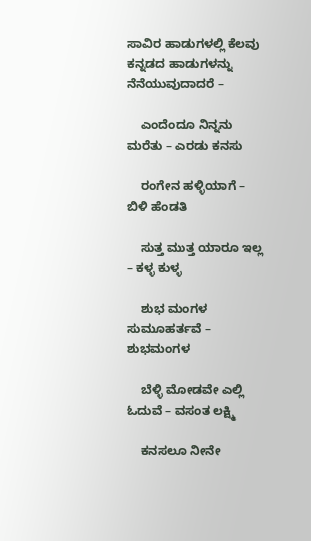ಸಾವಿರ ಹಾಡುಗಳಲ್ಲಿ ಕೆಲವು ಕನ್ನಡದ ಹಾಡುಗಳನ್ನು ನೆನೆಯುವುದಾದರೆ –

    ಎಂದೆಂದೂ ನಿನ್ನನು ಮರೆತು – ಎರಡು ಕನಸು

    ರಂಗೇನ ಹಳ್ಳಿಯಾಗೆ – ಬಿಳಿ ಹೆಂಡತಿ

    ಸುತ್ತ ಮುತ್ತ ಯಾರೂ ಇಲ್ಲ – ಕಳ್ಳ ಕುಳ್ಳ

    ಶುಭ ಮಂಗಳ ಸುಮೂಹರ್ತವೆ – ಶುಭಮಂಗಳ

    ಬೆಳ್ಳಿ ಮೋಡವೇ ಎಲ್ಲಿ ಓದುವೆ – ವಸಂತ ಲಕ್ಷ್ಮಿ

    ಕನಸಲೂ ನೀನೇ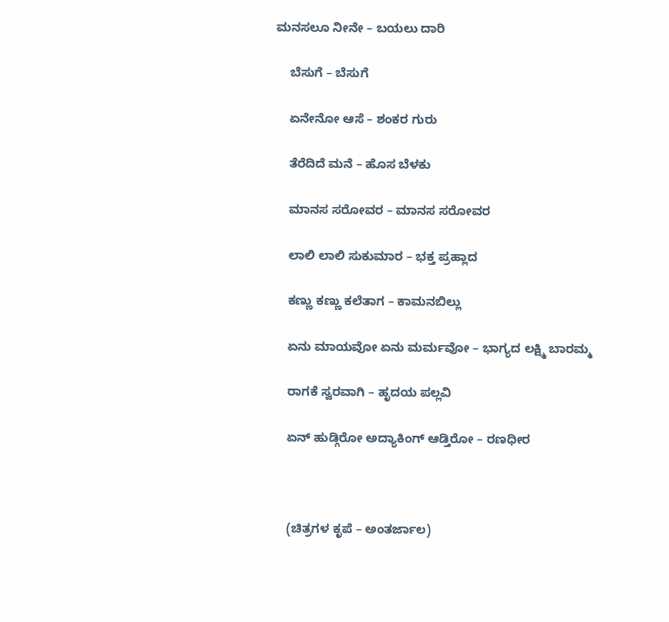ಮನಸಲೂ ನೀನೇ – ಬಯಲು ದಾರಿ

    ಬೆಸುಗೆ – ಬೆಸುಗೆ

    ಏನೇನೋ ಆಸೆ – ಶಂಕರ ಗುರು

    ತೆರೆದಿದೆ ಮನೆ – ಹೊಸ ಬೆಳಕು

    ಮಾನಸ ಸರೋವರ – ಮಾನಸ ಸರೋವರ

    ಲಾಲಿ ಲಾಲಿ ಸುಕುಮಾರ – ಭಕ್ತ ಪ್ರಹ್ಲಾದ

    ಕಣ್ಣು ಕಣ್ಣು ಕಲೆತಾಗ – ಕಾಮನಬಿಲ್ಲು

    ಏನು ಮಾಯವೋ ಏನು ಮರ್ಮವೋ – ಭಾಗ್ಯದ ಲಕ್ಷ್ಮಿ ಬಾರಮ್ಮ

    ರಾಗಕೆ ಸ್ವರವಾಗಿ – ಹೃದಯ ಪಲ್ಲವಿ

    ಏನ್ ಹುಡ್ಗಿರೋ ಅದ್ಯಾಕಿಂಗ್ ಆಡ್ತಿರೋ – ರಣಧೀರ



    (ಚಿತ್ರಗಳ ಕೃಪೆ – ಅಂತರ್ಜಾಲ)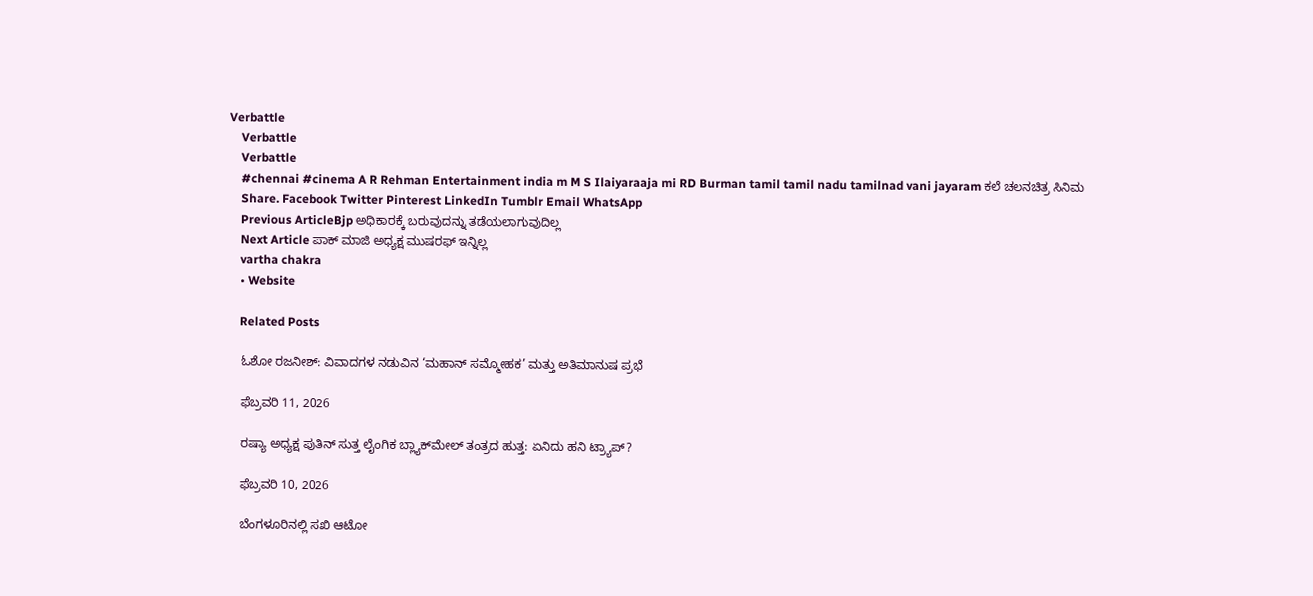Verbattle
    Verbattle
    Verbattle
    #chennai #cinema A R Rehman Entertainment india m M S Ilaiyaraaja mi RD Burman tamil tamil nadu tamilnad vani jayaram ಕಲೆ ಚಲನಚಿತ್ರ ಸಿನಿಮ
    Share. Facebook Twitter Pinterest LinkedIn Tumblr Email WhatsApp
    Previous ArticleBjp ಅಧಿಕಾರಕ್ಕೆ ಬರುವುದನ್ನು ತಡೆಯಲಾಗುವುದಿಲ್ಲ
    Next Article ಪಾಕ್ ಮಾಜಿ ಅಧ್ಯಕ್ಷ ಮುಷರಫ್ ಇನ್ನಿಲ್ಲ
    vartha chakra
    • Website

    Related Posts

    ಓಶೋ ರಜನೀಶ್: ವಿವಾದಗಳ ನಡುವಿನ ‘ಮಹಾನ್ ಸಮ್ಮೋಹಕ’ ಮತ್ತು ಅತಿಮಾನುಷ ಪ್ರಭೆ

    ಫೆಬ್ರವರಿ 11, 2026

    ರಷ್ಯಾ ಅಧ್ಯಕ್ಷ ಪುತಿನ್ ಸುತ್ತ ಲೈಂಗಿಕ ಬ್ಲ್ಯಾಕ್‌ಮೇಲ್ ತಂತ್ರದ ಹುತ್ತ: ಏನಿದು ಹನಿ ಟ್ರ್ಯಾಪ್?

    ಫೆಬ್ರವರಿ 10, 2026

    ಬೆಂಗಳೂರಿನಲ್ಲಿ ಸಖಿ ಆಟೋ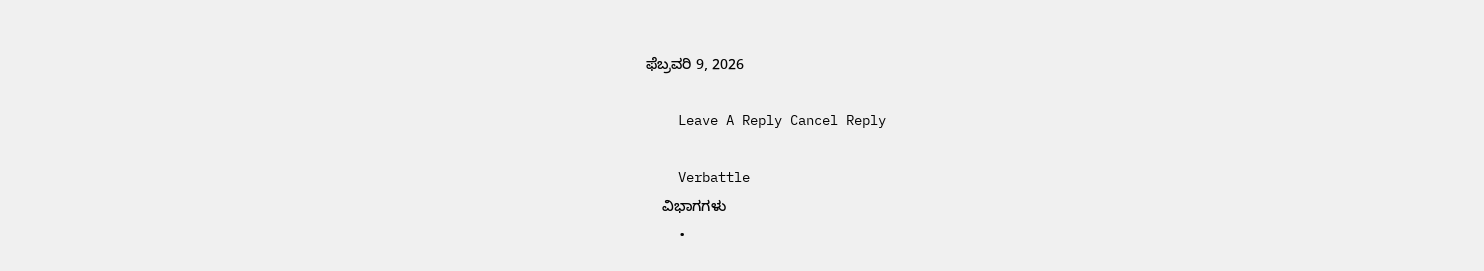ಫೆಬ್ರವರಿ 9, 2026

    Leave A Reply Cancel Reply

    Verbattle
    ವಿಭಾಗಗಳು
    •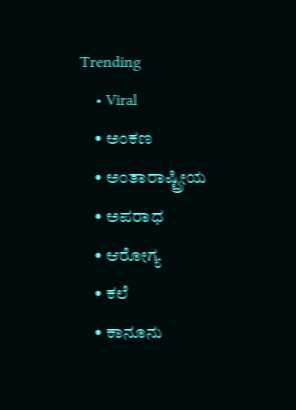Trending
    • Viral
    • ಅಂಕಣ
    • ಅಂತಾರಾಷ್ಟ್ರೀಯ
    • ಅಪರಾಧ
    • ಆರೋಗ್ಯ
    • ಕಲೆ
    • ಕಾನೂನು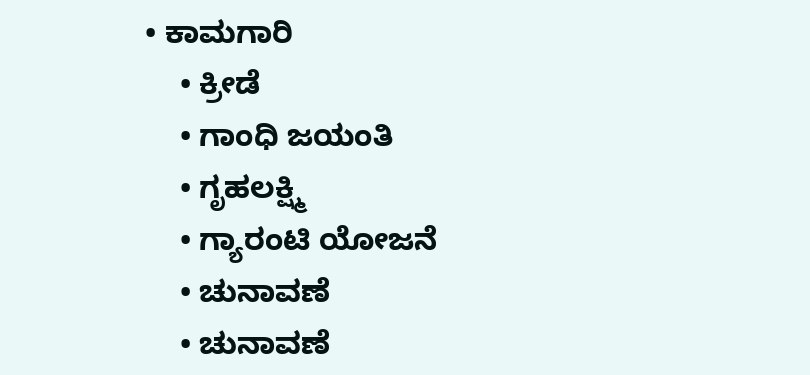• ಕಾಮಗಾರಿ
    • ಕ್ರೀಡೆ
    • ಗಾಂಧಿ ಜಯಂತಿ
    • ಗೃಹಲಕ್ಷ್ಮಿ
    • ಗ್ಯಾರಂಟಿ ಯೋಜನೆ
    • ಚುನಾವಣೆ
    • ಚುನಾವಣೆ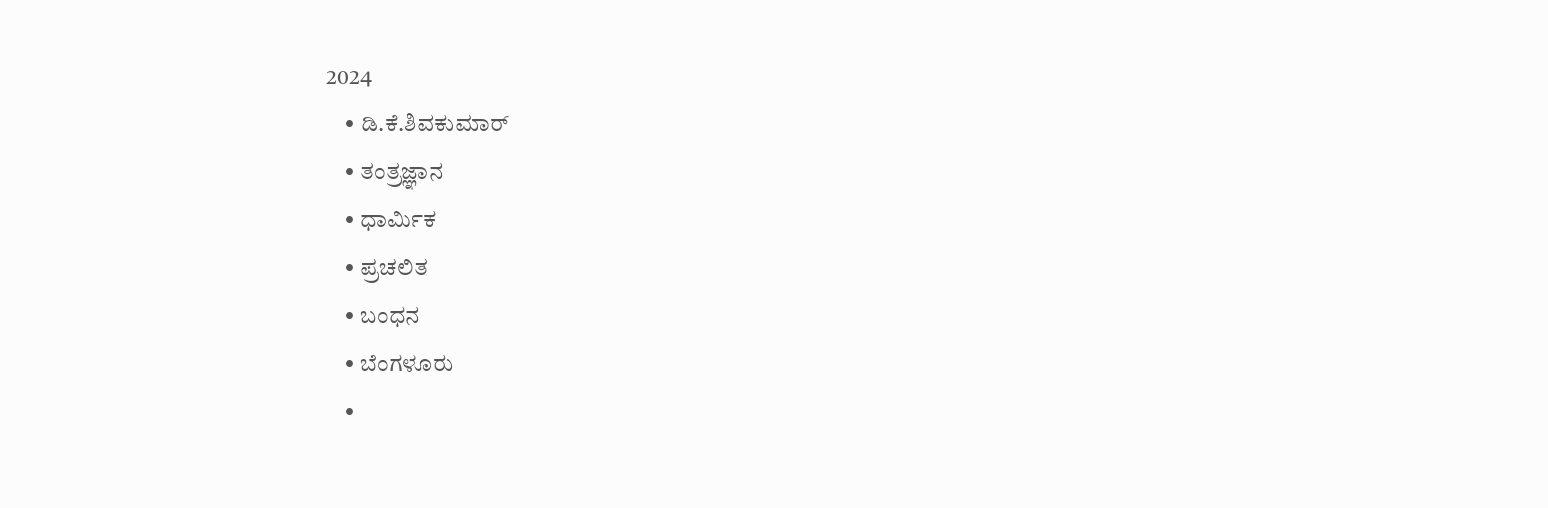2024
    • ಡಿ.ಕೆ.ಶಿವಕುಮಾರ್
    • ತಂತ್ರಜ್ಞಾನ
    • ಧಾರ್ಮಿಕ
    • ಪ್ರಚಲಿತ
    • ಬಂಧನ
    • ಬೆಂಗಳೂರು
    •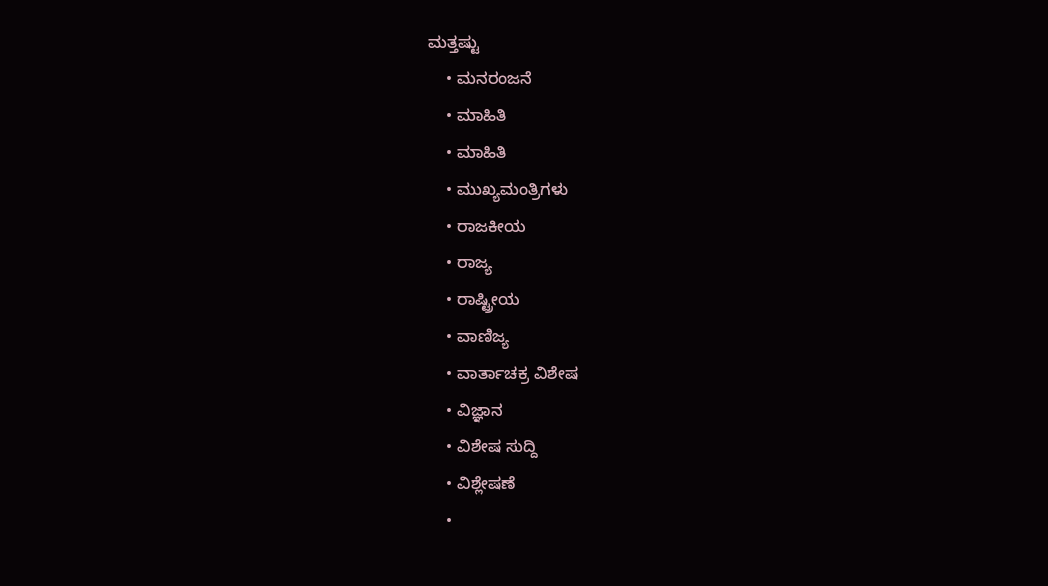ಮತ್ತಷ್ಟು
    • ಮನರಂಜನೆ
    • ಮಾಹಿತಿ
    • ಮಾಹಿತಿ
    • ಮುಖ್ಯಮಂತ್ರಿಗಳು
    • ರಾಜಕೀಯ
    • ರಾಜ್ಯ
    • ರಾಷ್ಟ್ರೀಯ
    • ವಾಣಿಜ್ಯ
    • ವಾರ್ತಾಚಕ್ರ ವಿಶೇಷ
    • ವಿಜ್ಞಾನ
    • ವಿಶೇಷ ಸುದ್ದಿ
    • ವಿಶ್ಲೇಷಣೆ
    •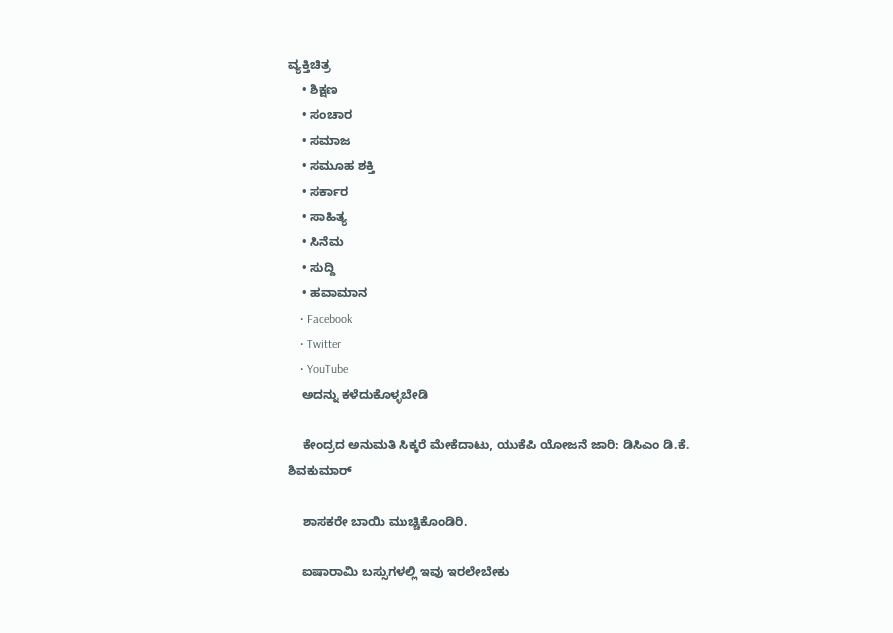ವ್ಯಕ್ತಿಚಿತ್ರ
    • ಶಿಕ್ಷಣ
    • ಸಂಚಾರ
    • ಸಮಾಜ
    • ಸಮೂಹ ಶಕ್ತಿ
    • ಸರ್ಕಾರ
    • ಸಾಹಿತ್ಯ
    • ಸಿನೆಮ
    • ಸುದ್ದಿ
    • ಹವಾಮಾನ
    • Facebook
    • Twitter
    • YouTube
    ಅದನ್ನು ಕಳೆದುಕೊಳ್ಳಬೇಡಿ

    ಕೇಂದ್ರದ ಅನುಮತಿ ಸಿಕ್ಕರೆ ಮೇಕೆದಾಟು, ಯುಕೆಪಿ ಯೋಜನೆ ಜಾರಿ: ಡಿಸಿಎಂ ಡಿ.ಕೆ. ಶಿವಕುಮಾರ್

    ಶಾಸಕರೇ ಬಾಯಿ ಮುಚ್ಚಿಕೊಂಡಿರಿ.

    ಐಷಾರಾಮಿ ಬಸ್ಸುಗಳಲ್ಲಿ ಇವು ಇರಲೇಬೇಕು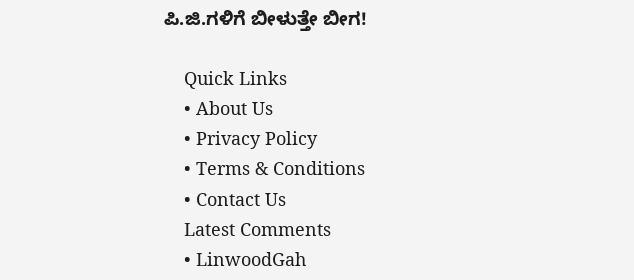ಪಿ.ಜಿ.ಗಳಿಗೆ ಬೀಳುತ್ತೇ‌ ಬೀಗ!

    Quick Links
    • About Us
    • Privacy Policy
    • Terms & Conditions
    • Contact Us
    Latest Comments
    • LinwoodGah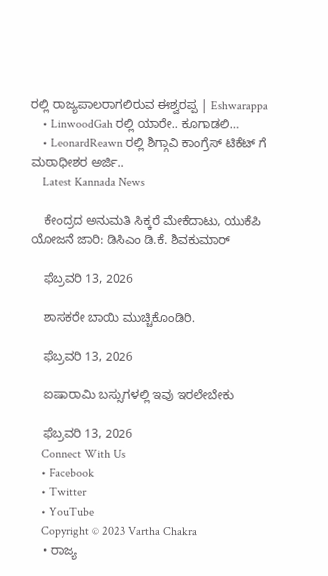ರಲ್ಲಿ ರಾಜ್ಯಪಾಲರಾಗಲಿರುವ ಈಶ್ವರಪ್ಪ | Eshwarappa
    • LinwoodGah ರಲ್ಲಿ ಯಾರೇ.. ಕೂಗಾಡಲಿ…
    • LeonardReawn ರಲ್ಲಿ ಶಿಗ್ಗಾವಿ ಕಾಂಗ್ರೆಸ್ ಟಿಕೆಟ್ ಗೆ ಮಠಾಧೀಶರ ಅರ್ಜಿ..
    Latest Kannada News

    ಕೇಂದ್ರದ ಅನುಮತಿ ಸಿಕ್ಕರೆ ಮೇಕೆದಾಟು, ಯುಕೆಪಿ ಯೋಜನೆ ಜಾರಿ: ಡಿಸಿಎಂ ಡಿ.ಕೆ. ಶಿವಕುಮಾರ್

    ಫೆಬ್ರವರಿ 13, 2026

    ಶಾಸಕರೇ ಬಾಯಿ ಮುಚ್ಚಿಕೊಂಡಿರಿ.

    ಫೆಬ್ರವರಿ 13, 2026

    ಐಷಾರಾಮಿ ಬಸ್ಸುಗಳಲ್ಲಿ ಇವು ಇರಲೇಬೇಕು

    ಫೆಬ್ರವರಿ 13, 2026
    Connect With Us
    • Facebook
    • Twitter
    • YouTube
    Copyright © 2023 Vartha Chakra
    • ರಾಜ್ಯ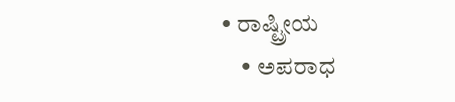• ರಾಷ್ಟ್ರೀಯ
    • ಅಪರಾಧ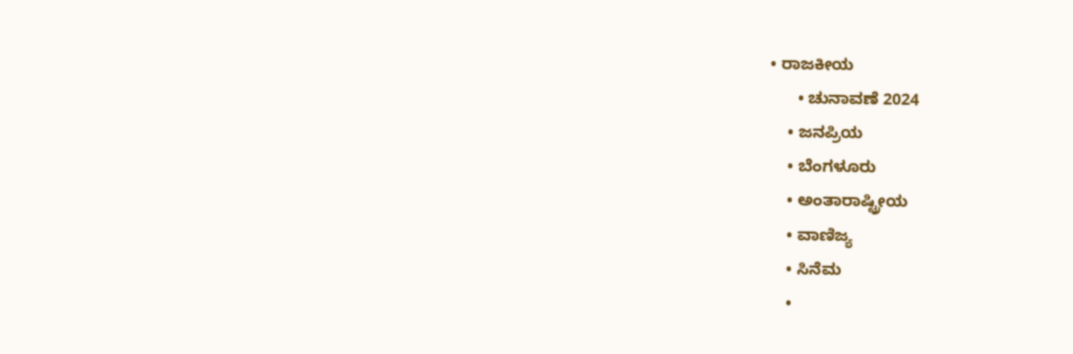• ರಾಜಕೀಯ
      • ಚುನಾವಣೆ 2024
    • ಜನಪ್ರಿಯ
    • ಬೆಂಗಳೂರು
    • ಅಂತಾರಾಷ್ಟ್ರೀಯ
    • ವಾಣಿಜ್ಯ
    • ಸಿನೆಮ
    •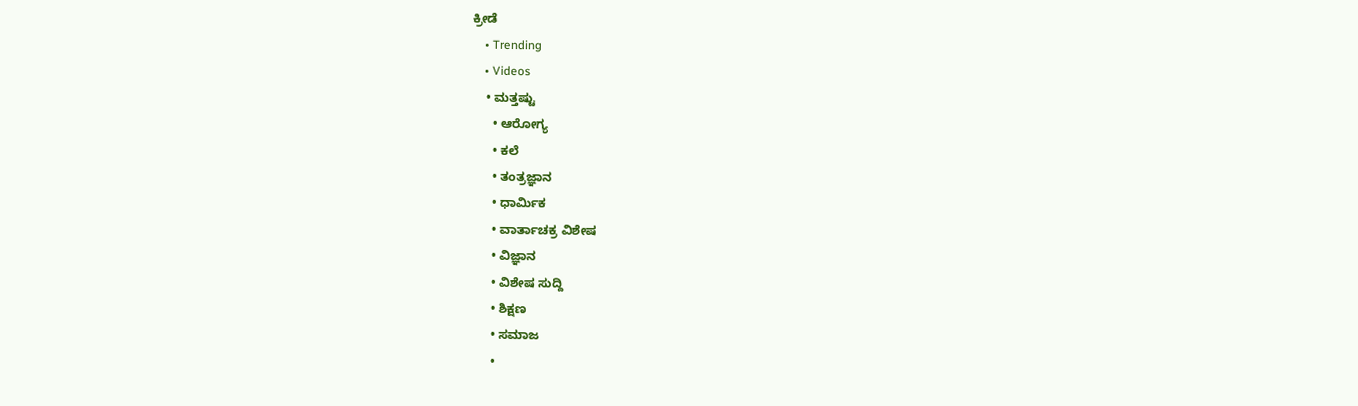ಕ್ರೀಡೆ
    • Trending
    • Videos
    • ಮತ್ತಷ್ಟು
      • ಆರೋಗ್ಯ
      • ಕಲೆ
      • ತಂತ್ರಜ್ಞಾನ
      • ಧಾರ್ಮಿಕ
      • ವಾರ್ತಾಚಕ್ರ ವಿಶೇಷ
      • ವಿಜ್ಞಾನ
      • ವಿಶೇಷ ಸುದ್ದಿ
      • ಶಿಕ್ಷಣ
      • ಸಮಾಜ
      •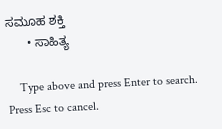ಸಮೂಹ ಶಕ್ತಿ
      • ಸಾಹಿತ್ಯ

    Type above and press Enter to search. Press Esc to cancel.